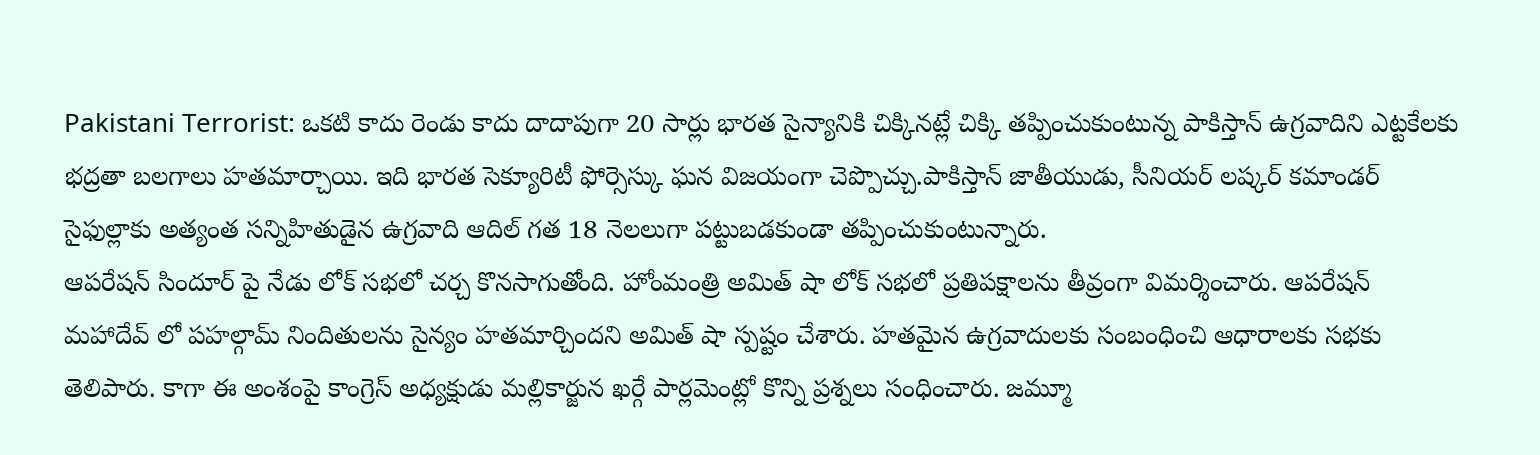Pakistani Terrorist: ఒకటి కాదు రెండు కాదు దాదాపుగా 20 సార్లు భారత సైన్యానికి చిక్కినట్లే చిక్కి తప్పించుకుంటున్న పాకిస్తాన్ ఉగ్రవాదిని ఎట్టకేలకు భద్రతా బలగాలు హతమార్చాయి. ఇది భారత సెక్యూరిటీ ఫోర్సెస్కు ఘన విజయంగా చెప్పొచ్చు.పాకిస్తాన్ జాతీయుడు, సీనియర్ లష్కర్ కమాండర్ సైఫుల్లాకు అత్యంత సన్నిహితుడైన ఉగ్రవాది ఆదిల్ గత 18 నెలలుగా పట్టుబడకుండా తప్పించుకుంటున్నారు.
ఆపరేషన్ సిందూర్ పై నేడు లోక్ సభలో చర్చ కొనసాగుతోంది. హోంమంత్రి అమిత్ షా లోక్ సభలో ప్రతిపక్షాలను తీవ్రంగా విమర్శించారు. ఆపరేషన్ మహాదేవ్ లో పహల్గామ్ నిందితులను సైన్యం హతమార్చిందని అమిత్ షా స్పష్టం చేశారు. హతమైన ఉగ్రవాదులకు సంబంధించి ఆధారాలకు సభకు తెలిపారు. కాగా ఈ అంశంపై కాంగ్రెస్ అధ్యక్షుడు మల్లికార్జున ఖర్గే పార్లమెంట్లో కొన్ని ప్రశ్నలు సంధించారు. జమ్మూ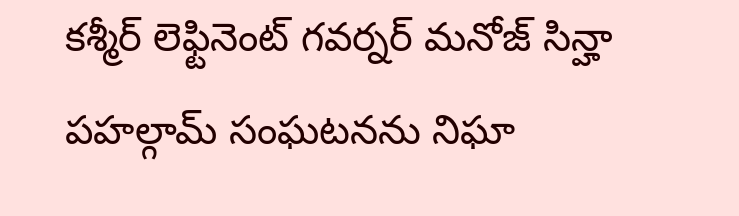కశ్మీర్ లెఫ్టినెంట్ గవర్నర్ మనోజ్ సిన్హా పహల్గామ్ సంఘటనను నిఘా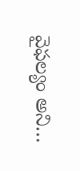వైఫల్యం అని…